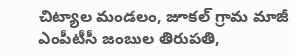చిట్యాల మండలం, జూకల్ గ్రామ మాజీ ఎంపీటీసీ జంబుల తిరుపతి,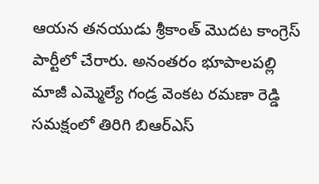ఆయన తనయుడు శ్రీకాంత్ మొదట కాంగ్రెస్ పార్టీలో చేరారు. అనంతరం భూపాలపల్లి మాజీ ఎమ్మెల్యే గండ్ర వెంకట రమణా రెడ్డి సమక్షంలో తిరిగి బిఆర్ఎస్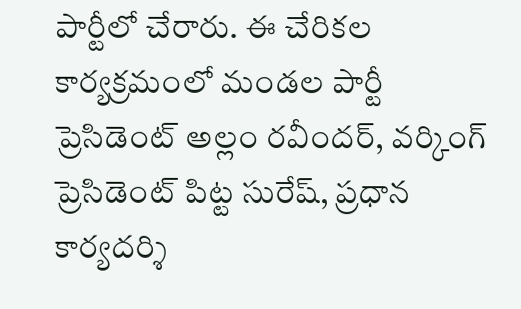పార్టీలో చేరారు. ఈ చేరికల కార్యక్రమంలో మండల పార్టీ ప్రెసిడెంట్ అల్లం రవీందర్, వర్కింగ్ ప్రెసిడెంట్ పిట్ట సురేష్, ప్రధాన కార్యదర్శి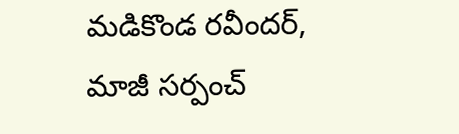మడికొండ రవీందర్, మాజీ సర్పంచ్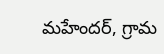మహేందర్, గ్రామ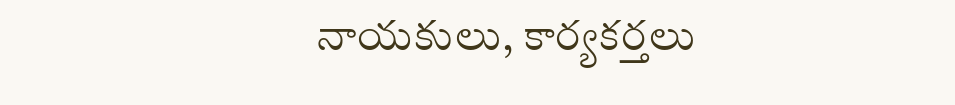నాయకులు, కార్యకర్తలు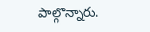పాల్గొన్నారు.